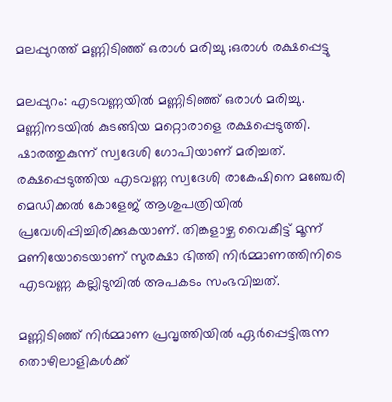മലപ്പുറത്ത് മണ്ണിടിഞ്ഞ് ഒരാള്‍ മരിച്ചു ;ഒരാള്‍ രക്ഷപ്പെട്ടു

മലപ്പുറം: എടവണ്ണയില്‍ മണ്ണിടിഞ്ഞ് ഒരാള്‍ മരിച്ചു. മണ്ണിനടയില്‍ കുടങ്ങിയ മറ്റൊരാളെ രക്ഷപ്പെടുത്തി. ഷാരത്തുകുന്ന് സ്വദേശി ഗോപിയാണ് മരിച്ചത്. രക്ഷപ്പെടുത്തിയ എടവണ്ണ സ്വദേശി രാകേഷിനെ മഞ്ചേരി മെഡിക്കല്‍ കോളേജ് ആശുപത്രിയില്‍ പ്രവേശിപ്പിച്ചിരിക്കുകയാണ്. തിങ്കളാഴ്ച വൈകീട്ട് മൂന്ന് മണിയോടെയാണ് സുരക്ഷാ ഭിത്തി നിര്‍മ്മാണത്തിനിടെ എടവണ്ണ കല്ലിടുമ്പില്‍ അപകടം സംഭവിച്ചത്.

മണ്ണിടിഞ്ഞ് നിര്‍മ്മാണ പ്രവൃത്തിയില്‍ ഏര്‍പ്പെട്ടിരുന്ന തൊഴിലാളികള്‍ക്ക്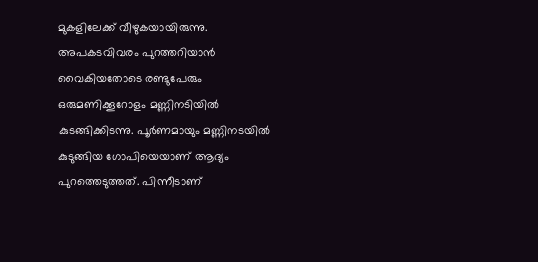മുകളിലേക്ക് വീഴുകയായിരുന്നു. അപകടവിവരം പുറത്തറിയാന്‍ വൈകിയതോടെ രണ്ടുപേരും ഒരുമണിക്കൂറോളം മണ്ണിനടിയില്‍ കുടങ്ങിക്കിടന്നു. പൂര്‍ണമായും മണ്ണിനടയില്‍ കുടുങ്ങിയ ഗോപിയെയാണ് ആദ്യം പുറത്തെടുത്തത്. പിന്നീടാണ്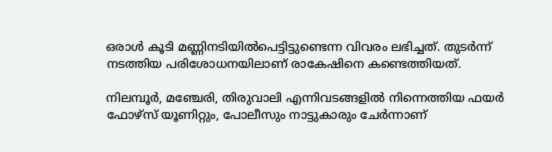ഒരാള്‍ കൂടി മണ്ണിനടിയില്‍പെട്ടിട്ടുണ്ടെന്ന വിവരം ലഭിച്ചത്. തുടര്‍ന്ന് നടത്തിയ പരിശോധനയിലാണ് രാകേഷിനെ കണ്ടെത്തിയത്.

നിലമ്പൂര്‍, മഞ്ചേരി, തിരുവാലി എന്നിവടങ്ങളില്‍ നിന്നെത്തിയ ഫയര്‍ ഫോഴ്‌സ് യൂണിറ്റും, പോലീസും നാട്ടുകാരും ചേര്‍ന്നാണ്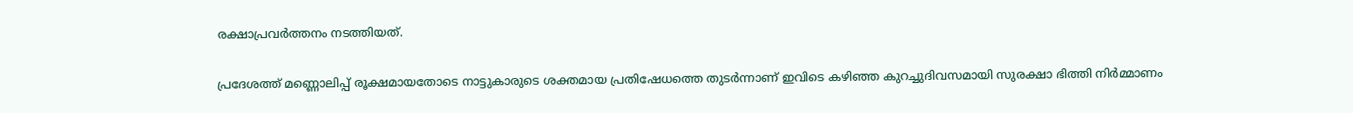രക്ഷാപ്രവര്‍ത്തനം നടത്തിയത്.

പ്രദേശത്ത് മണ്ണൊലിപ്പ് രൂക്ഷമായതോടെ നാട്ടുകാരുടെ ശക്തമായ പ്രതിഷേധത്തെ തുടര്‍ന്നാണ് ഇവിടെ കഴിഞ്ഞ കുറച്ചുദിവസമായി സുരക്ഷാ ഭിത്തി നിര്‍മ്മാണം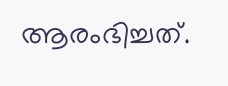ആരംഭിച്ചത്.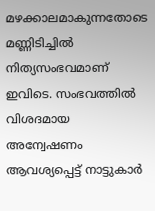മഴക്കാലമാകുന്നതോടെ മണ്ണിടിച്ചില്‍ നിത്യസംഭവമാണ് ഇവിടെ. സംഭവത്തില്‍ വിശദമായ അന്വേഷണം ആവശ്യപ്പെട്ട് നാട്ടുകാര്‍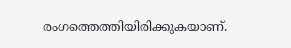രംഗത്തെത്തിയിരിക്കുകയാണ്.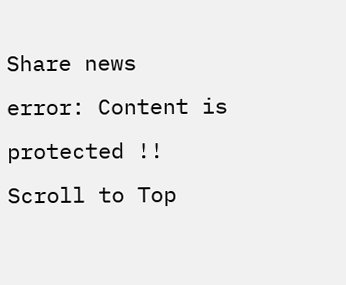Share news
error: Content is protected !!
Scroll to Top